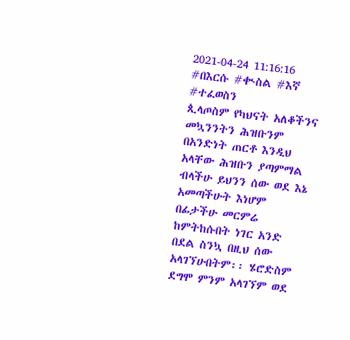2021-04-24 11:16:16
#በእርሱ #ቊስል #እኛ #ተፈወስን
ጲላጦስም የካህናት አለቆችንና መኳንንትን ሕዝቡንም በአንድነት ጠርቶ እንዲህ አላቸው ሕዝቡን ያጣምማል ብላችሁ ይህንን ሰው ወደ እኔ አመጣችሁት እነሆም በፊታችሁ መርምሬ ከምትከሱበት ነገር አንድ በደል ስንኳ በዚህ ሰው አላገኘሁበትም፡፡ ሄሮድስም ደግሞ ምንም አላገኘም ወደ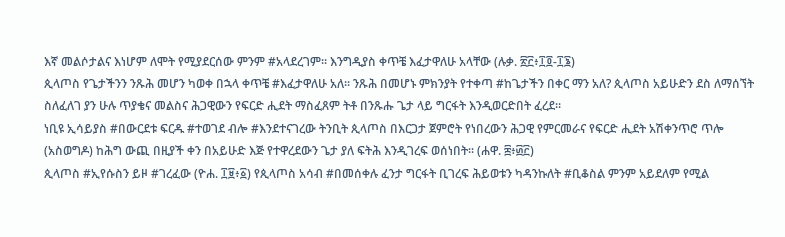እኛ መልሶታልና እነሆም ለሞት የሚያደርሰው ምንም #አላደረገም፡፡ እንግዲያስ ቀጥቼ እፈታዋለሁ አላቸው (ሉቃ. ፳፫፥፲፬‐፲፮)
ጲላጦስ የጌታችንን ንጹሕ መሆን ካወቀ በኋላ ቀጥቼ #እፈታዋለሁ አለ፡፡ ንጹሕ በመሆኑ ምክንያት የተቀጣ #ከጌታችን በቀር ማን አለ? ጲላጦስ አይሁድን ደስ ለማሰኘት ስለፈለገ ያን ሁሉ ጥያቄና መልስና ሕጋዊውን የፍርድ ሒደት ማስፈጸም ትቶ በንጹሑ ጌታ ላይ ግርፋት እንዲወርድበት ፈረደ፡፡
ነቢዩ ኢሳይያስ #በውርደቱ ፍርዱ #ተወገደ ብሎ #እንደተናገረው ትንቢት ጲላጦስ በእርጋታ ጀምሮት የነበረውን ሕጋዊ የምርመራና የፍርድ ሒደት አሽቀንጥሮ ጥሎ (አስወግዶ) ከሕግ ውጪ በዚያች ቀን በአይሁድ እጅ የተዋረደውን ጌታ ያለ ፍትሕ እንዲገረፍ ወሰነበት፡፡ (ሐዋ. ፰፥፴፫)
ጲላጦስ #ኢየሱስን ይዞ #ገረፈው (ዮሐ. ፲፱፥፩) የጲላጦስ አሳብ #በመሰቀሉ ፈንታ ግርፋት ቢገረፍ ሕይወቱን ካዳንኩለት #ቢቆስል ምንም አይደለም የሚል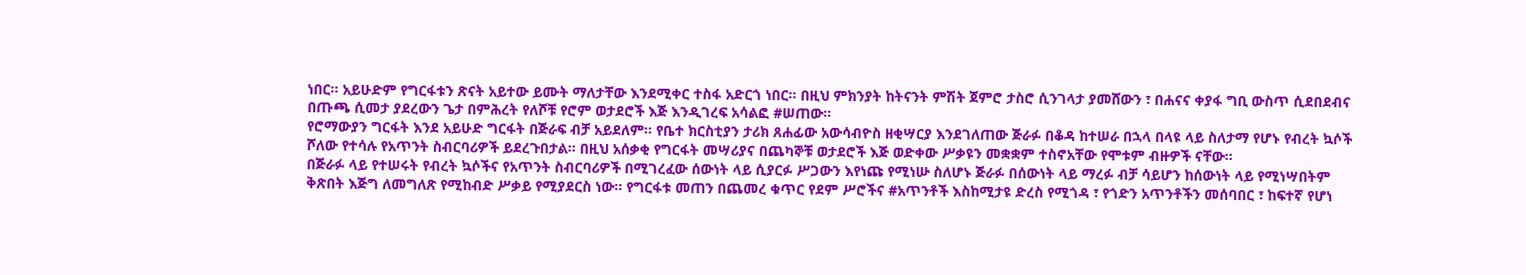ነበር፡፡ አይሁድም የግርፋቱን ጽናት አይተው ይሙት ማለታቸው እንደሚቀር ተስፋ አድርጎ ነበር፡፡ በዚህ ምክንያት ከትናንት ምሽት ጀምሮ ታስሮ ሲንገላታ ያመሸውን ፣ በሐናና ቀያፋ ግቢ ውስጥ ሲደበደብና በጡጫ ሲመታ ያደረውን ጌታ በምሕረት የለሾቹ የሮም ወታደሮች እጅ እንዲገረፍ አሳልፎ #ሠጠው፡፡
የሮማውያን ግርፋት እንደ አይሁድ ግርፋት በጅራፍ ብቻ አይደለም፡፡ የቤተ ክርስቲያን ታሪክ ጸሐፊው አውሳብዮስ ዘቂሣርያ እንደገለጠው ጅራፉ በቆዳ ከተሠራ በኋላ በላዩ ላይ ስለታማ የሆኑ የብረት ኳሶች ሾለው የተሳሉ የአጥንት ስብርባሪዎች ይደረጉበታል፡፡ በዚህ አሰቃቂ የግርፋት መሣሪያና በጨካኞቹ ወታደሮች እጅ ወድቀው ሥቃዩን መቋቋም ተስኖአቸው የሞቱም ብዙዎች ናቸው፡፡
በጅራፉ ላይ የተሠሩት የብረት ኳሶችና የአጥንት ስብርባሪዎች በሚገረፈው ሰውነት ላይ ሲያርፉ ሥጋውን እየነጩ የሚነሡ ስለሆኑ ጅራፉ በሰውነት ላይ ማረፉ ብቻ ሳይሆን ከሰውነት ላይ የሚነሣበትም ቅጽበት እጅግ ለመግለጽ የሚከብድ ሥቃይ የሚያደርስ ነው፡፡ የግርፋቱ መጠን በጨመረ ቁጥር የደም ሥሮችና #አጥንቶች እስከሚታዩ ድረስ የሚጎዳ ፣ የጎድን አጥንቶችን መሰባበር ፣ ከፍተኛ የሆነ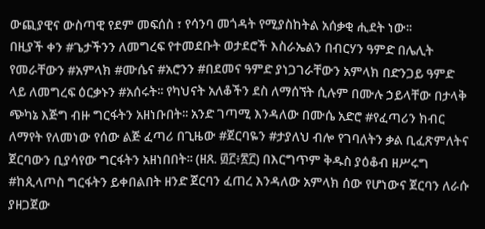ውጪያዊና ውስጣዊ የደም መፍሰስ ፣ የሳንባ መጎዳት የሚያስከትል አሰቃቂ ሒደት ነው፡፡
በዚያች ቀን #ጌታችንን ለመግረፍ የተመደቡት ወታደሮች እስራኤልን በብርሃን ዓምድ በሌሊት የመራቸውን #አምላክ #ሙሴና #አሮንን #በደመና ዓምድ ያነጋገራቸውን አምላክ በድንጋይ ዓምድ ላይ ለመግረፍ ዕርቃኑን #አሰሩት፡፡ የካህናት አለቆችን ደስ ለማሰኘት ሲሉም በሙሉ ኃይላቸው በታላቅ ጭካኔ እጅግ ብዙ ግርፋትን አዘነቡበት፡፡ አንድ ገጣሚ እንዳለው በሙሴ አድሮ #የፈጣሪን ክብር ለማየት የለመነው የሰው ልጅ ፈጣሪ በጊዜው #ጀርባዬን #ታያለህ ብሎ የገባለትን ቃል ቢፈጽምለትና ጀርባውን ቢያሳየው ግርፋትን አዘነበበት፡፡ (ዘጸ. ፴፫፥፳፫) በእርግጥም ቅዱስ ያዕቆብ ዘሥሩግ #ከጲላጦስ ግርፋትን ይቀበልበት ዘንድ ጀርባን ፈጠረ እንዳለው አምላክ ሰው የሆነውና ጀርባን ለራሱ ያዘጋጀው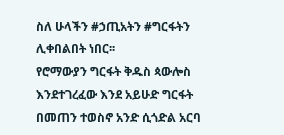ስለ ሁላችን #ኃጢአትን #ግርፋትን ሊቀበልበት ነበር፡፡
የሮማውያን ግርፋት ቅዱስ ጳውሎስ እንደተገረፈው እንደ አይሁድ ግርፋት በመጠን ተወስኖ አንድ ሲጎድል አርባ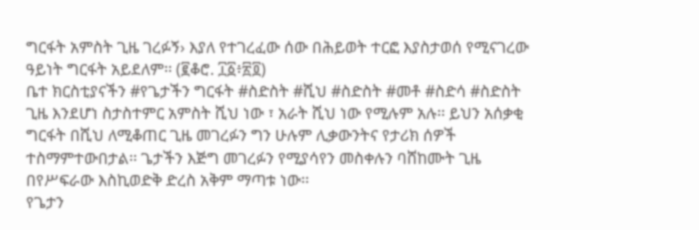ግርፋት አምስት ጊዜ ገረፉኝ› እያለ የተገረፈው ሰው በሕይወት ተርፎ እያስታወሰ የሚናገረው ዓይነት ግርፋት አይደለም፡፡ (፪ቆሮ. ፲፩፥፳፬)
ቤተ ክርስቲያናችን #የጌታችን ግርፋት #ስድስት #ሺህ #ስድስት #መቶ #ስድሳ #ስድስት ጊዜ እንደሆነ ስታስተምር አምስት ሺህ ነው ፣ አራት ሺህ ነው የሚሉም አሉ፡፡ ይህን አሰቃቂ ግርፋት በሺህ ለሚቆጠር ጊዜ መገረፉን ግን ሁሉም ሊቃውንትና የታሪክ ሰዎች ተስማምተውበታል፡፡ ጌታችን እጅግ መገረፉን የሚያሳየን መስቀሉን ባሸከሙት ጊዜ በየሥፍራው እስኪወድቅ ድረስ አቅም ማጣቱ ነው፡፡
የጌታን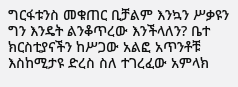ግርፋቱንስ መቁጠር ቢቻልም እንኳን ሥቃዩን ግን እንዴት ልንቆጥረው እንችላለን? ቤተ ክርስቲያናችን ከሥጋው አልፎ አጥንቶቹ እስከሚታዩ ድረስ ስለ ተገረፈው አምላክ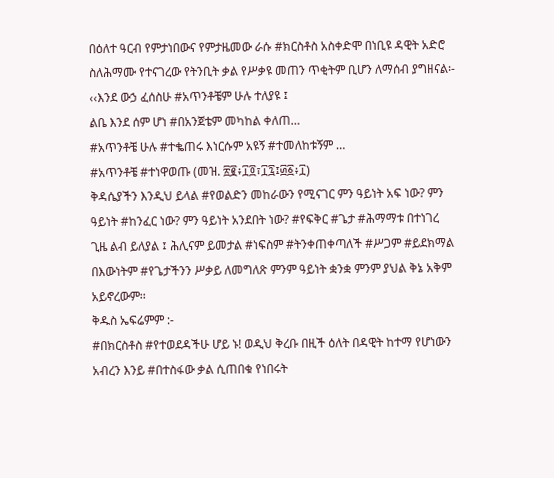በዕለተ ዓርብ የምታነበውና የምታዜመው ራሱ #ክርስቶስ አስቀድሞ በነቢዩ ዳዊት አድሮ ስለሕማሙ የተናገረው የትንቢት ቃል የሥቃዩ መጠን ጥቂትም ቢሆን ለማሰብ ያግዘናል፡-
‹‹እንደ ውኃ ፈሰስሁ #አጥንቶቼም ሁሉ ተለያዩ ፤
ልቤ እንደ ሰም ሆነ #በአንጀቴም መካከል ቀለጠ…
#አጥንቶቼ ሁሉ #ተቈጠሩ እነርሱም አዩኝ #ተመለከቱኝም …
#አጥንቶቼ #ተነዋወጡ (መዝ. ፳፪፥፲፬፣፲፯፤፴፩፥፲)
ቅዳሴያችን እንዲህ ይላል #የወልድን መከራውን የሚናገር ምን ዓይነት አፍ ነው? ምን ዓይነት #ከንፈር ነው? ምን ዓይነት አንደበት ነው? #የፍቅር #ጌታ #ሕማማቱ በተነገረ ጊዜ ልብ ይለያል ፤ ሕሊናም ይመታል #ነፍስም #ትንቀጠቀጣለች #ሥጋም #ይደክማል በእውነትም #የጌታችንን ሥቃይ ለመግለጽ ምንም ዓይነት ቋንቋ ምንም ያህል ቅኔ አቅም አይኖረውም፡፡
ቅዱስ ኤፍሬምም :-
#በክርስቶስ #የተወደዳችሁ ሆይ ኑ! ወዲህ ቅረቡ በዚች ዕለት በዳዊት ከተማ የሆነውን አብረን እንይ #በተስፋው ቃል ሲጠበቁ የነበሩት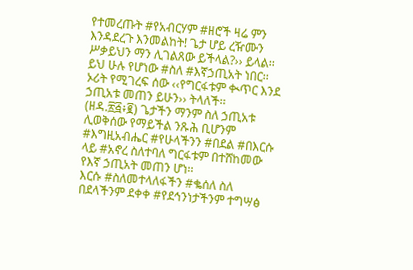የተመረጡት #የአብርሃም #ዘሮች ዛሬ ምን እንዳደረጉ እንመልከት! ጌታ ሆይ ረዥሙን ሥቃይህን ማን ሊገልጸው ይችላል?›› ይላል፡፡
ይህ ሁሉ የሆነው #ስለ #እኛኃጢአት ነበር፡፡ ኦሪት የሚገረፍ ሰው ‹‹የግርፋቱም ቊጥር እንደ ኃጢአቱ መጠን ይሁን›› ትላለች፡፡ (ዘዳ.፳፭፥፪) ጌታችን ማንም ስለ ኃጢአቱ ሊወቅሰው የማይችል ንጹሕ ቢሆንም #እግዚአብሔር #የሁላችንን #በደል #በእርሱ ላይ #አኖረ ስለተባለ ግርፋቱም በተሸከመው የእኛ ኃጢአት መጠን ሆነ፡፡
እርሱ #ስለመተላለፋችን #ቈሰለ ስለ በደላችንም ደቀቀ #የደኅንነታችንም ተግሣፅ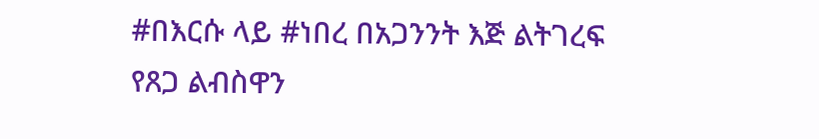#በእርሱ ላይ #ነበረ በአጋንንት እጅ ልትገረፍ የጸጋ ልብስዋን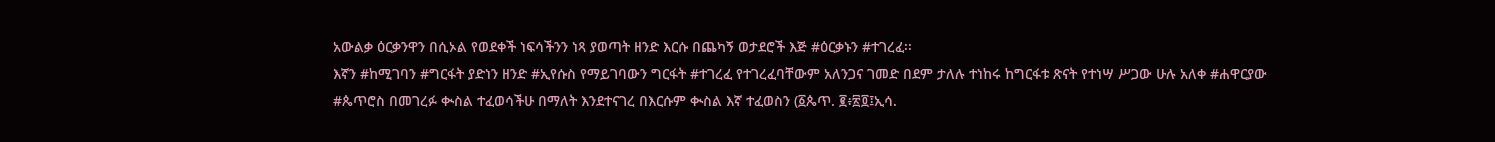አውልቃ ዕርቃንዋን በሲኦል የወደቀች ነፍሳችንን ነጻ ያወጣት ዘንድ እርሱ በጨካኝ ወታደሮች እጅ #ዕርቃኑን #ተገረፈ፡፡
እኛን #ከሚገባን #ግርፋት ያድነን ዘንድ #ኢየሱስ የማይገባውን ግርፋት #ተገረፈ የተገረፈባቸውም አለንጋና ገመድ በደም ታለሉ ተነከሩ ከግርፋቱ ጽናት የተነሣ ሥጋው ሁሉ አለቀ #ሐዋርያው #ጴጥሮስ በመገረፉ ቊስል ተፈወሳችሁ በማለት እንደተናገረ በእርሱም ቊስል እኛ ተፈወስን (፩ጴጥ. ፪፥፳፬፤ኢሳ.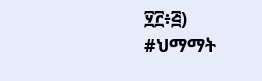፶፫፥፭)
#ህማማት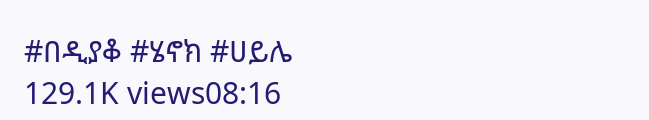#በዲያቆ #ሄኖክ #ሀይሌ
129.1K views08:16